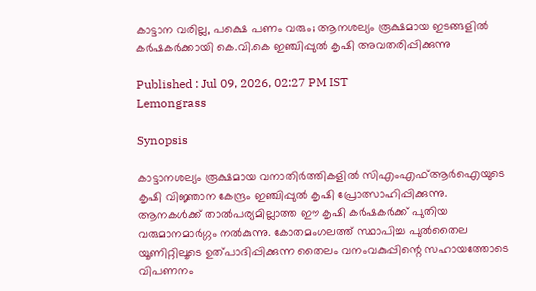കാട്ടാന വരില്ല, പക്ഷെ പണം വരും; ആനശല്യം രൂക്ഷമായ ഇടങ്ങളിൽ കർഷകർക്കായി കെ.വി.കെ ഇഞ്ചിപ്പുൽ കൃഷി അവതരിപ്പിക്കുന്നു

Published : Jul 09, 2026, 02:27 PM IST
Lemongrass

Synopsis

കാട്ടാനശല്യം രൂക്ഷമായ വനാതിർത്തികളിൽ സിഎംഎഫ്ആർഐയുടെ കൃഷി വിജ്ഞാന കേന്ദ്രം ഇഞ്ചിപ്പുൽ കൃഷി പ്രോത്സാഹിപ്പിക്കുന്നു. ആനകൾക്ക് താൽപര്യമില്ലാത്ത ഈ കൃഷി കർഷകർക്ക് പുതിയ വരുമാനമാർഗ്ഗം നൽകുന്നു. കോതമംഗലത്ത് സ്ഥാപിച്ച പുൽതൈല യൂണിറ്റിലൂടെ ഉത്പാദിപ്പിക്കുന്ന തൈലം വനംവകുപ്പിന്റെ സഹായത്തോടെ വിപണനം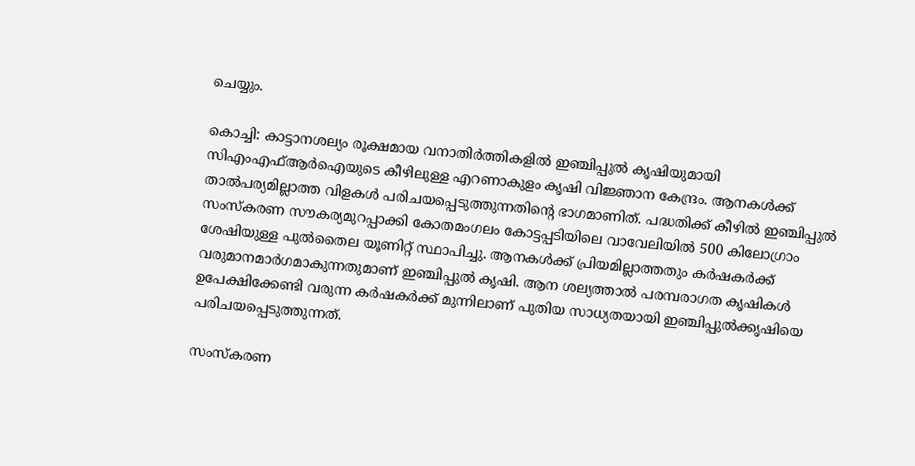ചെയ്യും.

കൊച്ചി: കാട്ടാനശല്യം രൂക്ഷമായ വനാതിർത്തികളിൽ ഇഞ്ചിപ്പുൽ കൃഷിയുമായി സിഎംഎഫ്ആർഐയുടെ കീഴിലുള്ള എറണാകുളം കൃഷി വിജ്ഞാന കേന്ദ്രം. ആനകൾക്ക് താൽപര്യമില്ലാത്ത വിളകൾ പരിചയപ്പെടുത്തുന്നതിന്റെ ഭാഗമാണിത്. പദ്ധതിക്ക് കീഴിൽ ഇഞ്ചിപ്പുൽ സംസ്‌കരണ സൗകര്യമുറപ്പാക്കി കോതമംഗലം കോട്ടപ്പടിയിലെ വാവേലിയിൽ 500 കിലോഗ്രാം ശേഷിയുള്ള പുൽതൈല യൂണിറ്റ് സ്ഥാപിച്ചു. ആനകൾക്ക് പ്രിയമില്ലാത്തതും കർഷകർക്ക് വരുമാനമാർഗമാകുന്നതുമാണ് ഇഞ്ചിപ്പുൽ കൃഷി. ആന ശല്യത്താൽ പരമ്പരാഗത കൃഷികൾ ഉപേക്ഷിക്കേണ്ടി വരുന്ന കർഷകർക്ക് മുന്നിലാണ് പുതിയ സാധ്യതയായി ഇഞ്ചിപ്പുൽക്കൃഷിയെ പരിചയപ്പെടുത്തുന്നത്.

സംസ്‌കരണ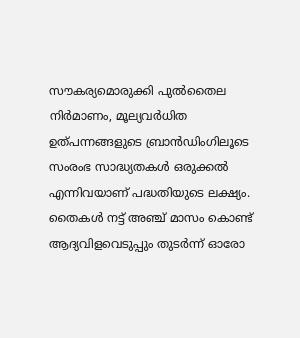സൗകര്യമൊരുക്കി പുൽതൈല നിർമാണം, മൂല്യവർധിത ഉത്പന്നങ്ങളുടെ ബ്രാൻഡിംഗിലൂടെ സംരംഭ സാദ്ധ്യതകൾ ഒരുക്കൽ എന്നിവയാണ് പദ്ധതിയുടെ ലക്ഷ്യം. തൈകൾ നട്ട് അഞ്ച് മാസം കൊണ്ട് ആദ്യവിളവെടുപ്പും തുടർന്ന് ഓരോ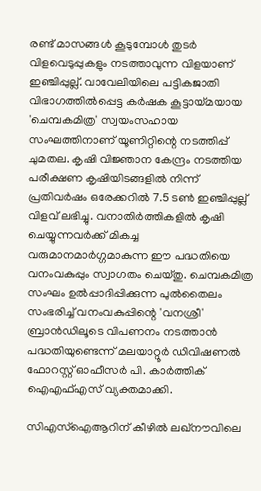രണ്ട് മാസങ്ങൾ കൂടുമ്പോൾ തുടർ വിളവെടുപ്പുകളും നടത്താവുന്ന വിളയാണ് ഇഞ്ചിപ്പുല്ല്. വാവേലിയിലെ പട്ടികജാതി വിഭാഗത്തിൽപ്പെട്ട കർഷക കൂട്ടായ്മയായ 'ചെമ്പകമിത്ര' സ്വയംസഹായ സംഘത്തിനാണ് യൂണിറ്റിന്റെ നടത്തിപ്പ് ചുമതല. കൃഷി വിജ്ഞാന കേന്ദ്രം നടത്തിയ പരീക്ഷണ കൃഷിയിടങ്ങളിൽ നിന്ന് പ്രതിവർഷം ഒരേക്കറിൽ 7.5 ടൺ ഇഞ്ചിപ്പുല്ല് വിളവ് ലഭിച്ചു. വനാതിർത്തികളിൽ കൃഷി ചെയ്യുന്നവർക്ക് മികച്ച വരുമാനമാർഗ്ഗമാകുന്ന ഈ പദ്ധതിയെ വനംവകുപ്പും സ്വാഗതം ചെയ്തു. ചെമ്പകമിത്ര സംഘം ഉൽപ്പാദിപ്പിക്കുന്ന പുൽതൈലം സംഭരിച്ച് വനംവകുപ്പിന്റെ 'വനശ്രീ' ബ്രാൻഡിലൂടെ വിപണനം നടത്താൻ പദ്ധതിയുണ്ടെന്ന് മലയാറ്റൂർ ഡിവിഷണൽ ഫോറസ്റ്റ് ഓഫീസർ പി. കാർത്തിക് ഐഎഫ്എസ് വ്യക്തമാക്കി.

സിഎസ്‌ഐആറിന് കീഴിൽ ലഖ്‌നൗവിലെ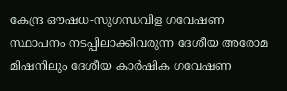കേന്ദ്ര ഔഷധ-സുഗന്ധവിള ഗവേഷണ സ്ഥാപനം നടപ്പിലാക്കിവരുന്ന ദേശീയ അരോമ മിഷനിലും ദേശീയ കാർഷിക ഗവേഷണ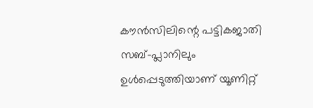കൗൻസിലിന്റെ പട്ടികജാതി സബ്-പ്ലാനിലും ഉൾപ്പെടുത്തിയാണ് യൂണിറ്റ്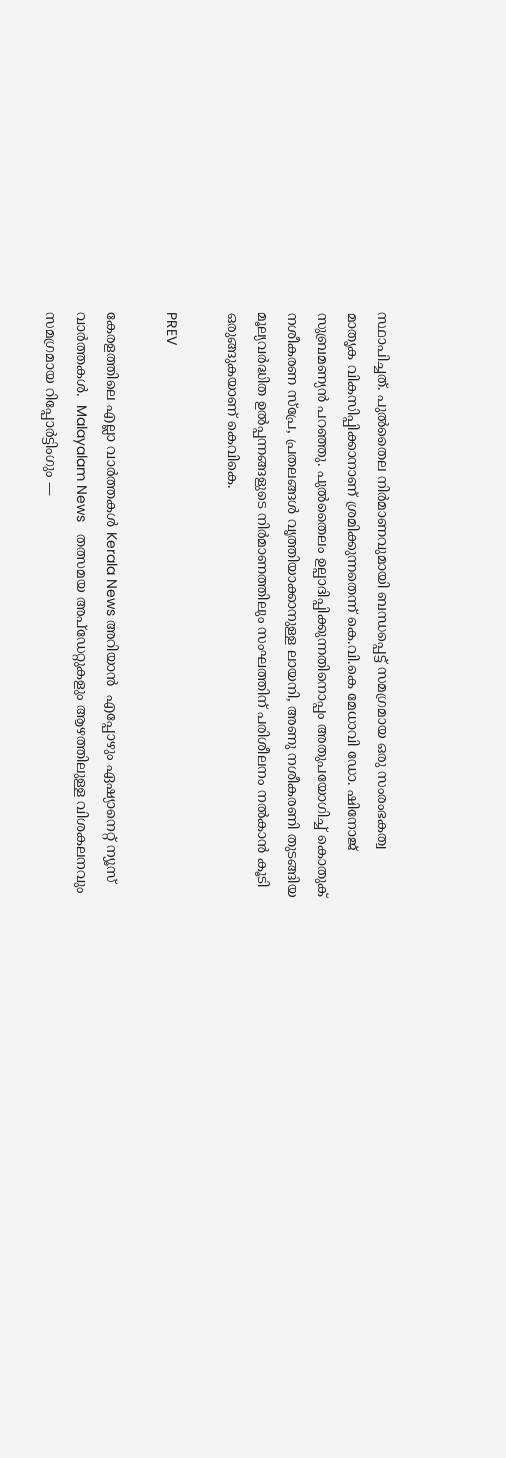സ്ഥാപിച്ചത്. പുൽതൈല നിർമാണവുമായി ബന്ധപ്പെട്ട് സമഗ്രമായ ഒരു സംരംഭകത്വ മാതൃക വികസിപ്പിക്കാനാണ് ശ്രമിക്കുന്നതെന്ന് കെ.വി.കെ മേധാവി ഡോ. ഷിനോജ് സുബ്രമണ്യൻ പറഞ്ഞു. പുൽതൈലം ഉല്പാദിപ്പിക്കുന്നതിനൊപ്പം അതുപയോഗിച്ച് കൊതുക് നശീകരണ സ്‌പ്രേ, പ്രതലങ്ങൾ വൃത്തിയാക്കാനുള്ള ലായനി, അണു നശീകരണി തുടങ്ങിയ മൂല്യവർദ്ധിത ഉൽപ്പന്നങ്ങളുടെ നിർമാണത്തിലും സംഘത്തിന് പരിശീലനം നൽകാൻ കൂടി ഒരുങ്ങുകയാണ് കെവികെ.

PREV

കേരളത്തിലെ എല്ലാ വാർത്തകൾ Kerala News അറിയാൻ  എപ്പോഴും ഏഷ്യാനെറ്റ് ന്യൂസ് വാർത്തകൾ.  Malayalam News   തത്സമയ അപ്‌ഡേറ്റുകളും ആഴത്തിലുള്ള വിശകലനവും സമഗ്രമായ റിപ്പോർട്ടിംഗും —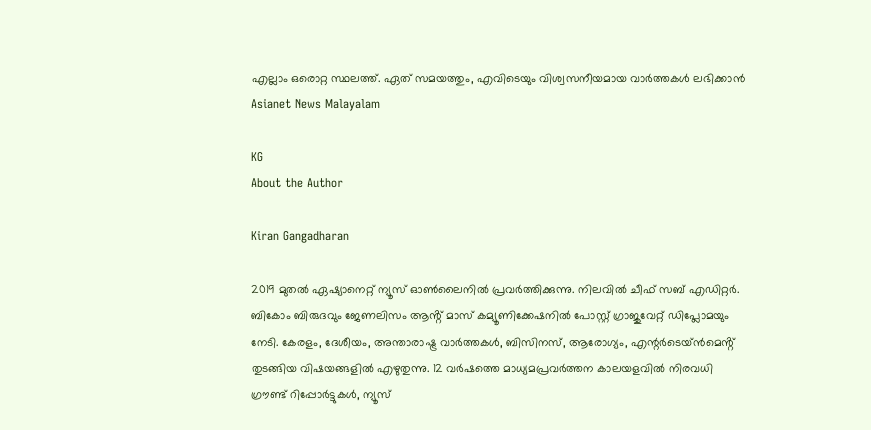എല്ലാം ഒരൊറ്റ സ്ഥലത്ത്. ഏത് സമയത്തും, എവിടെയും വിശ്വസനീയമായ വാർത്തകൾ ലഭിക്കാൻ Asianet News Malayalam

KG
About the Author

Kiran Gangadharan

2019 മുതല്‍ ഏഷ്യാനെറ്റ് ന്യൂസ് ഓണ്‍ലൈനില്‍ പ്രവര്‍ത്തിക്കുന്നു. നിലവില്‍ ചീഫ് സബ് എഡിറ്റർ. ബികോം ബിരുദവും ജേണലിസം ആൻ്റ് മാസ് കമ്യൂണിക്കേഷനിൽ പോസ്റ്റ് ഗ്രാജുവേറ്റ് ഡിപ്ലോമയും നേടി. കേരളം, ദേശീയം, അന്താരാഷ്ട്ര വാര്‍ത്തകള്‍, ബിസിനസ്, ആരോഗ്യം, എന്റർടെയ്ൻമെൻ്റ് തുടങ്ങിയ വിഷയങ്ങളില്‍ എഴുതുന്നു. 12 വര്‍ഷത്തെ മാധ്യമപ്രവര്‍ത്തന കാലയളവില്‍ നിരവധി ഗ്രൗണ്ട് റിപ്പോര്‍ട്ടുകള്‍, ന്യൂസ്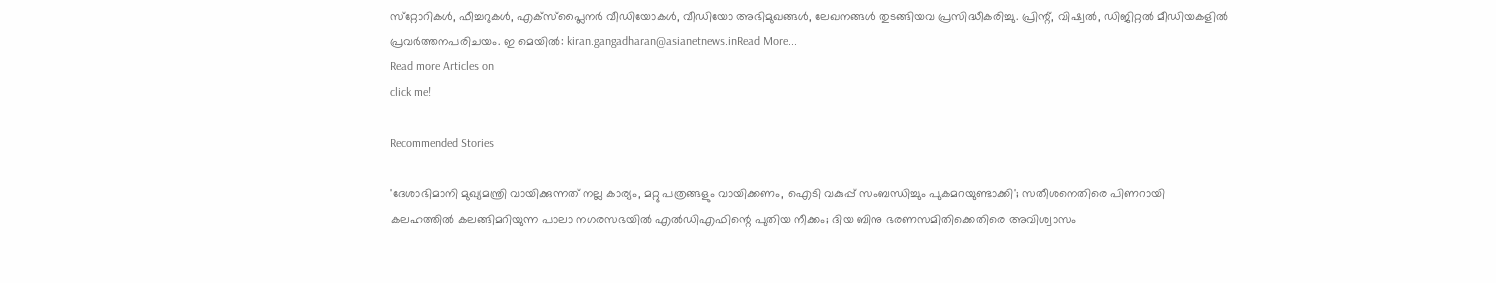സ്‌റ്റോറികള്‍, ഫീച്ചറുകള്‍, എക്‌സ്‌പ്ലൈന‍ർ വീഡിയോകൾ, വീഡിയോ അഭിമുഖങ്ങള്‍, ലേഖനങ്ങള്‍ തുടങ്ങിയവ പ്രസിദ്ധീകരിച്ചു. പ്രിന്റ്, വിഷ്വല്‍, ഡിജിറ്റല്‍ മീഡിയകളില്‍ പ്രവര്‍ത്തനപരിചയം. ഇ മെയില്‍: kiran.gangadharan@asianetnews.inRead More...
Read more Articles on
click me!

Recommended Stories

'ദേശാഭിമാനി മുഖ്യമന്ത്രി വായിക്കുന്നത് നല്ല കാര്യം, മറ്റു പത്രങ്ങളും വായിക്കണം, ഐടി വകുപ്പ് സംബന്ധിച്ചും പുകമറയുണ്ടാക്കി'; സതീശനെതിരെ പിണറായി
കലഹത്തിൽ കലങ്ങിമറിയുന്ന പാലാ നഗരസഭയിൽ എൽഡിഎഫിന്റെ പുതിയ നീക്കം; ദിയ ബിനു ഭരണസമിതിക്കെതിരെ അവിശ്വാസം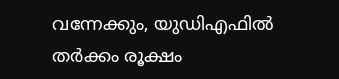വന്നേക്കും, യുഡിഎഫിൽ തർക്കം രൂക്ഷം